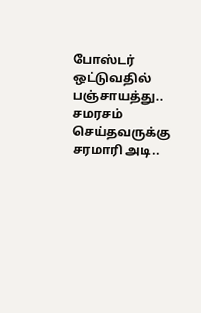போஸ்டர் ஒட்டுவதில் பஞ்சாயத்து.. சமரசம் செய்தவருக்கு சரமாரி அடி..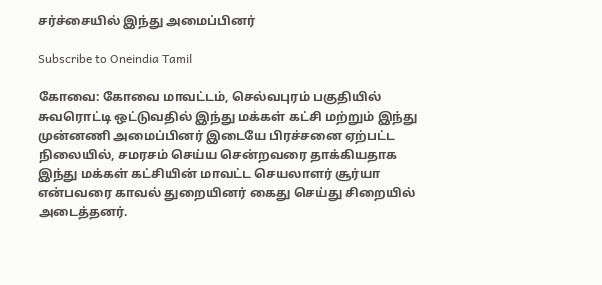சர்ச்சையில் இந்து அமைப்பினர்

Subscribe to Oneindia Tamil

கோவை: கோவை மாவட்டம், செல்வபுரம் பகுதியில் சுவரொட்டி ஒட்டுவதில் இந்து மக்கள் கட்சி மற்றும் இந்து முன்னணி அமைப்பினர் இடையே பிரச்சனை ஏற்பட்ட நிலையில், சமரசம் செய்ய சென்றவரை தாக்கியதாக இந்து மக்கள் கட்சியின் மாவட்ட செயலாளர் சூர்யா என்பவரை காவல் துறையினர் கைது செய்து சிறையில் அடைத்தனர்.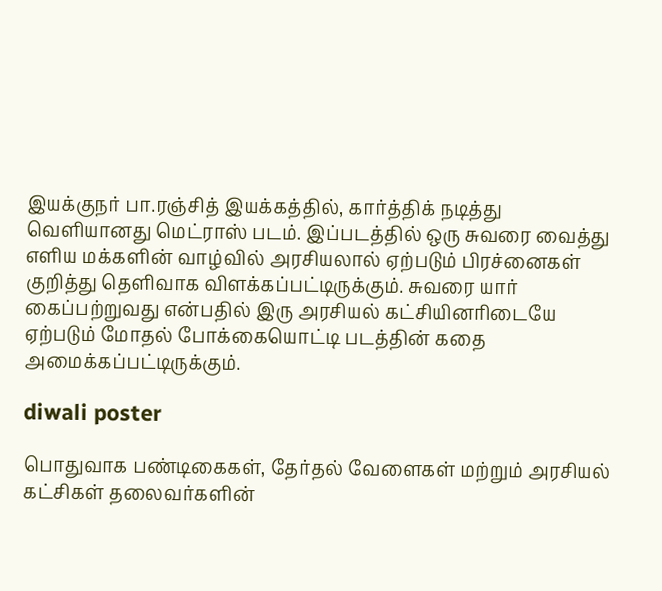இயக்குநர் பா.ரஞ்சித் இயக்கத்தில், கார்த்திக் நடித்து வெளியானது மெட்ராஸ் படம். இப்படத்தில் ஒரு சுவரை வைத்து எளிய மக்களின் வாழ்வில் அரசியலால் ஏற்படும் பிரச்னைகள் குறித்து தெளிவாக விளக்கப்பட்டிருக்கும். சுவரை யார் கைப்பற்றுவது என்பதில் இரு அரசியல் கட்சியினரிடையே ஏற்படும் மோதல் போக்கையொட்டி படத்தின் கதை அமைக்கப்பட்டிருக்கும்.

diwali poster

பொதுவாக பண்டிகைகள், தேர்தல் வேளைகள் மற்றும் அரசியல் கட்சிகள் தலைவர்களின்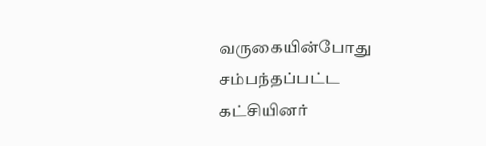வருகையின்போது சம்பந்தப்பட்ட கட்சியினர்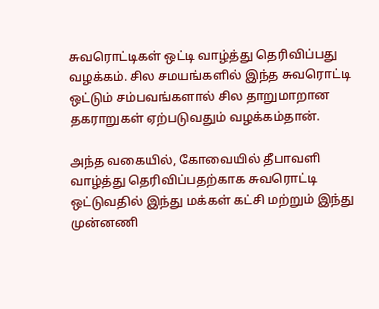சுவரொட்டிகள் ஒட்டி வாழ்த்து தெரிவிப்பது வழக்கம். சில சமயங்களில் இந்த சுவரொட்டி ஒட்டும் சம்பவங்களால் சில தாறுமாறான தகராறுகள் ஏற்படுவதும் வழக்கம்தான்.

அந்த வகையில், கோவையில் தீபாவளி வாழ்த்து தெரிவிப்பதற்காக சுவரொட்டி ஒட்டுவதில் இந்து மக்கள் கட்சி மற்றும் இந்து முன்னணி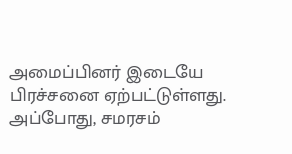அமைப்பினர் இடையே பிரச்சனை ஏற்பட்டுள்ளது. அப்போது, சமரசம்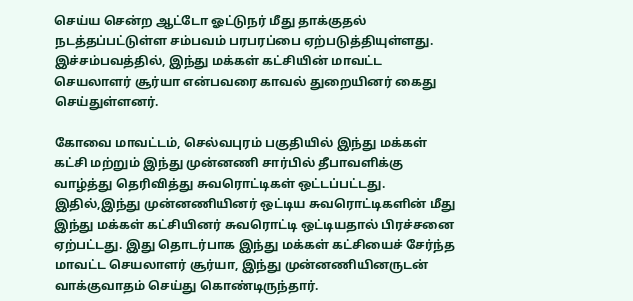செய்ய சென்ற ஆட்டோ ஓட்டுநர் மீது தாக்குதல் நடத்தப்பட்டுள்ள சம்பவம் பரபரப்பை ஏற்படுத்தியுள்ளது. இச்சம்பவத்தில், இந்து மக்கள் கட்சியின் மாவட்ட செயலாளர் சூர்யா என்பவரை காவல் துறையினர் கைது செய்துள்ளனர்.

கோவை மாவட்டம், செல்வபுரம் பகுதியில் இந்து மக்கள் கட்சி மற்றும் இந்து முன்னணி சார்பில் தீபாவளிக்கு வாழ்த்து தெரிவித்து சுவரொட்டிகள் ஒட்டப்பட்டது. இதில்,இந்து முன்னணியினர் ஒட்டிய சுவரொட்டிகளின் மீது இந்து மக்கள் கட்சியினர் சுவரொட்டி ஒட்டியதால் பிரச்சனை ஏற்பட்டது. இது தொடர்பாக இந்து மக்கள் கட்சியைச் சேர்ந்த மாவட்ட செயலாளர் சூர்யா, இந்து முன்னணியினருடன் வாக்குவாதம் செய்து கொண்டிருந்தார்.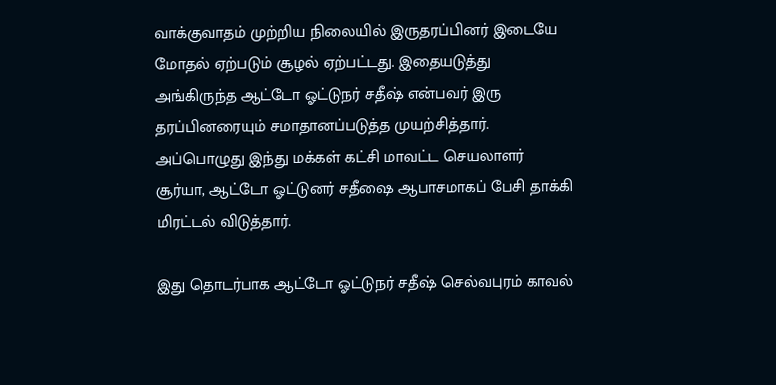வாக்குவாதம் முற்றிய நிலையில் இருதரப்பினர் இடையே மோதல் ஏற்படும் சூழல் ஏற்பட்டது. இதையடுத்து அங்கிருந்த ஆட்டோ ஓட்டுநர் சதீஷ் என்பவர் இரு தரப்பினரையும் சமாதானப்படுத்த முயற்சித்தார். அப்பொழுது இந்து மக்கள் கட்சி மாவட்ட செயலாளர் சூர்யா, ஆட்டோ ஓட்டுனர் சதீஷை ஆபாசமாகப் பேசி தாக்கி மிரட்டல் விடுத்தார்.

இது தொடர்பாக ஆட்டோ ஓட்டுநர் சதீஷ் செல்வபுரம் காவல்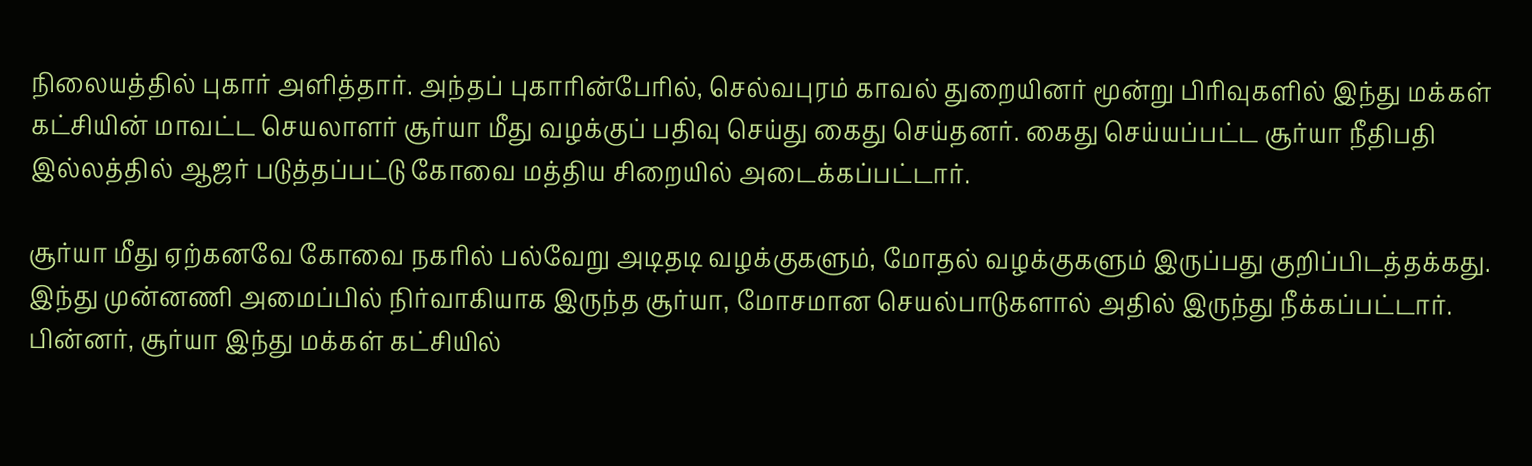நிலையத்தில் புகார் அளித்தார். அந்தப் புகாரின்பேரில், செல்வபுரம் காவல் துறையினர் மூன்று பிரிவுகளில் இந்து மக்கள் கட்சியின் மாவட்ட செயலாளர் சூர்யா மீது வழக்குப் பதிவு செய்து கைது செய்தனர். கைது செய்யப்பட்ட சூர்யா நீதிபதி இல்லத்தில் ஆஜர் படுத்தப்பட்டு கோவை மத்திய சிறையில் அடைக்கப்பட்டார்.

சூர்யா மீது ஏற்கனவே கோவை நகரில் பல்வேறு அடிதடி வழக்குகளும், மோதல் வழக்குகளும் இருப்பது குறிப்பிடத்தக்கது. இந்து முன்னணி அமைப்பில் நிர்வாகியாக இருந்த சூர்யா, மோசமான செயல்பாடுகளால் அதில் இருந்து நீக்கப்பட்டார். பின்னர், சூர்யா இந்து மக்கள் கட்சியில்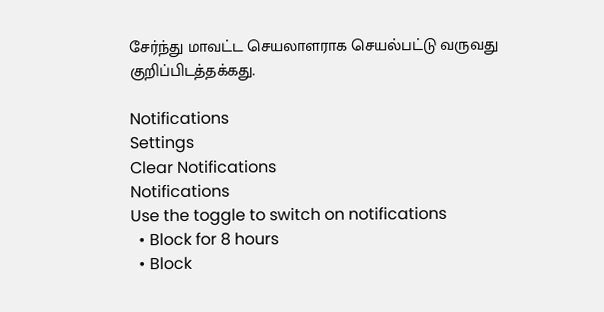சேர்ந்து மாவட்ட செயலாளராக செயல்பட்டு வருவது குறிப்பிடத்தக்கது.

Notifications
Settings
Clear Notifications
Notifications
Use the toggle to switch on notifications
  • Block for 8 hours
  • Block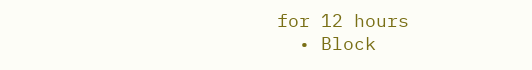for 12 hours
  • Block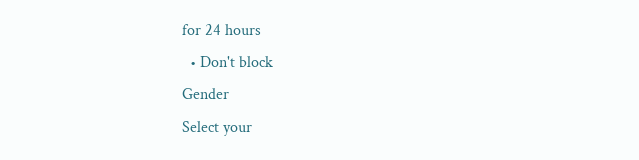for 24 hours
  • Don't block
Gender
Select your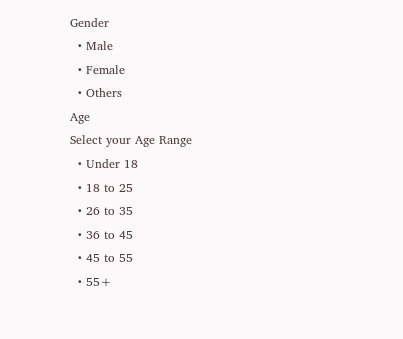Gender
  • Male
  • Female
  • Others
Age
Select your Age Range
  • Under 18
  • 18 to 25
  • 26 to 35
  • 36 to 45
  • 45 to 55
  • 55+